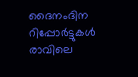ദൈനംദിന റിപ്പോര്‍ട്ടുകള്‍ രാവിലെ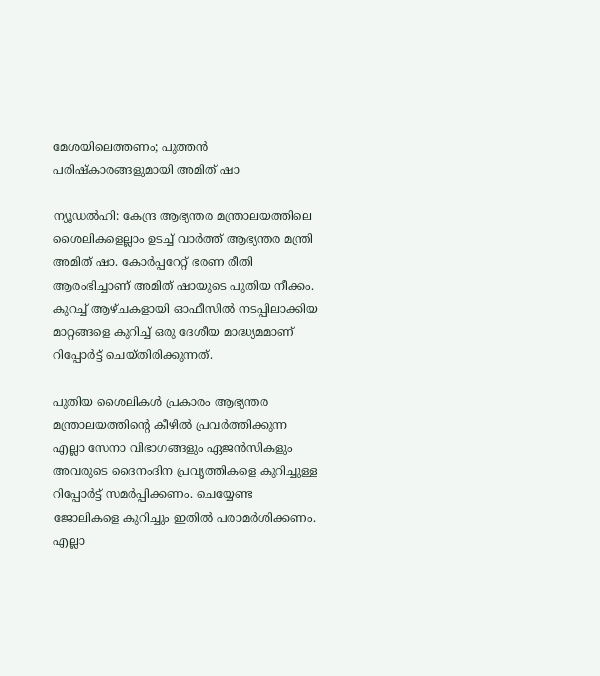മേശയിലെത്തണം; പുത്തന്‍ പരിഷ്‌കാരങ്ങളുമായി അമിത് ഷാ

ന്യൂഡല്‍ഹി: കേന്ദ്ര ആഭ്യന്തര മന്ത്രാലയത്തിലെ ശൈലികളെല്ലാം ഉടച്ച് വാര്‍ത്ത് ആഭ്യന്തര മന്ത്രി അമിത് ഷാ. കോര്‍പ്പറേറ്റ് ഭരണ രീതി ആരംഭിച്ചാണ് അമിത് ഷായുടെ പുതിയ നീക്കം. കുറച്ച് ആഴ്ചകളായി ഓഫീസില്‍ നടപ്പിലാക്കിയ മാറ്റങ്ങളെ കുറിച്ച് ഒരു ദേശീയ മാദ്ധ്യമമാണ് റിപ്പോര്‍ട്ട് ചെയ്തിരിക്കുന്നത്.

പുതിയ ശൈലികള്‍ പ്രകാരം ആഭ്യന്തര മന്ത്രാലയത്തിന്റെ കീഴില്‍ പ്രവര്‍ത്തിക്കുന്ന എല്ലാ സേനാ വിഭാഗങ്ങളും ഏജന്‍സികളും അവരുടെ ദൈനംദിന പ്രവൃത്തികളെ കുറിച്ചുള്ള റിപ്പോര്‍ട്ട് സമര്‍പ്പിക്കണം. ചെയ്യേണ്ട ജോലികളെ കുറിച്ചും ഇതില്‍ പരാമര്‍ശിക്കണം. എല്ലാ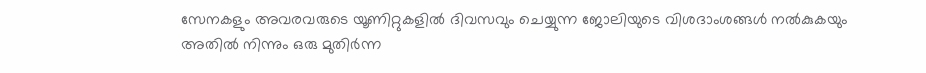സേനകളും അവരവരുടെ യൂണിറ്റുകളില്‍ ദിവസവും ചെയ്യുന്ന ജോലിയുടെ വിശദാംശങ്ങള്‍ നല്‍കുകയും അതില്‍ നിന്നും ഒരു മുതിര്‍ന്ന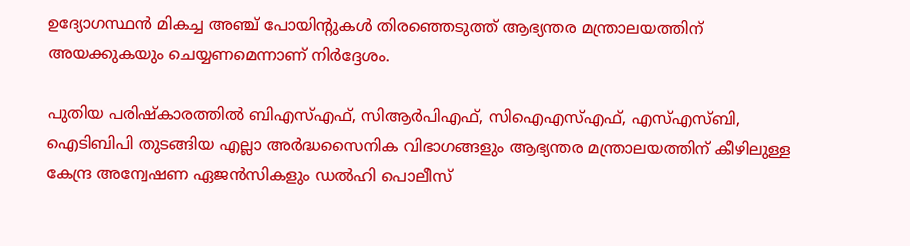ഉദ്യോഗസ്ഥന്‍ മികച്ച അഞ്ച് പോയിന്റുകള്‍ തിരഞ്ഞെടുത്ത് ആഭ്യന്തര മന്ത്രാലയത്തിന് അയക്കുകയും ചെയ്യണമെന്നാണ് നിര്‍ദ്ദേശം.

പുതിയ പരിഷ്‌കാരത്തില്‍ ബിഎസ്എഫ്, സിആര്‍പിഎഫ്, സിഐഎസ്എഫ്, എസ്എസ്ബി, ഐടിബിപി തുടങ്ങിയ എല്ലാ അര്‍ദ്ധസൈനിക വിഭാഗങ്ങളും ആഭ്യന്തര മന്ത്രാലയത്തിന് കീഴിലുള്ള കേന്ദ്ര അന്വേഷണ ഏജന്‍സികളും ഡല്‍ഹി പൊലീസ്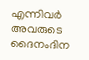എന്നിവര്‍ അവരുടെ ദൈനംദിന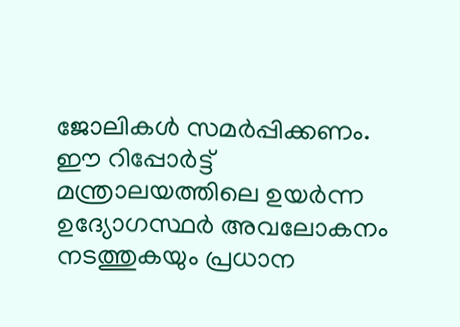ജോലികള്‍ സമര്‍പ്പിക്കണം. ഈ റിപ്പോര്‍ട്ട് മന്ത്രാലയത്തിലെ ഉയര്‍ന്ന ഉദ്യോഗസ്ഥര്‍ അവലോകനം നടത്തുകയും പ്രധാന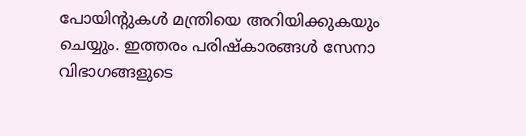പോയിന്റുകള്‍ മന്ത്രിയെ അറിയിക്കുകയും ചെയ്യും. ഇത്തരം പരിഷ്‌കാരങ്ങള്‍ സേനാ വിഭാഗങ്ങളുടെ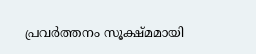പ്രവര്‍ത്തനം സൂക്ഷ്മമായി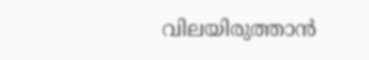വിലയിരുത്താന്‍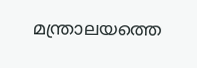മന്ത്രാലയത്തെ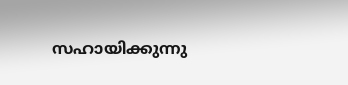സഹായിക്കുന്നു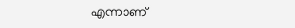എന്നാണ്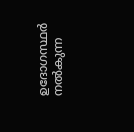ഉദോഗസ്ഥര്‍ നല്‍കുന്ന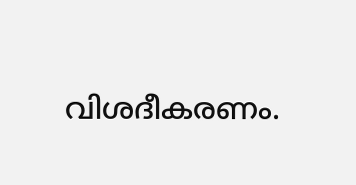വിശദീകരണം.